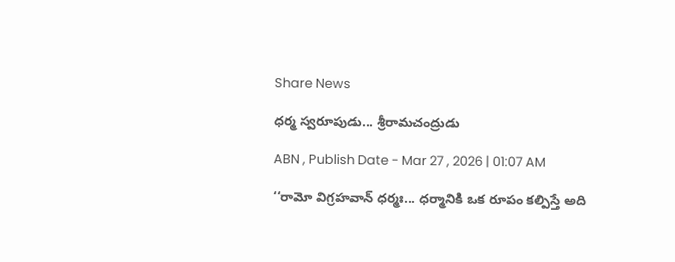Share News

ధర్మ స్వరూపుడు... శ్రీరామచంద్రుడు

ABN , Publish Date - Mar 27 , 2026 | 01:07 AM

‘‘రామో విగ్రహవాన్‌ ధర్మః... ధర్మానికి ఒక రూపం కల్పిస్తే అది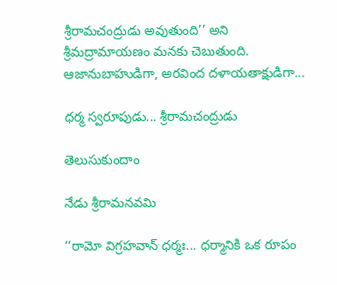శ్రీరామచంద్రుడు అవుతుంది’’ అని శ్రీమద్రామాయణం మనకు చెబుతుంది. ఆజానుబాహుడిగా, అరవింద దళాయతాక్షుడిగా...

ధర్మ స్వరూపుడు... శ్రీరామచంద్రుడు

తెలుసుకుందాం

నేడు శ్రీరామనవమి

‘‘రామో విగ్రహవాన్‌ ధర్మః... ధర్మానికి ఒక రూపం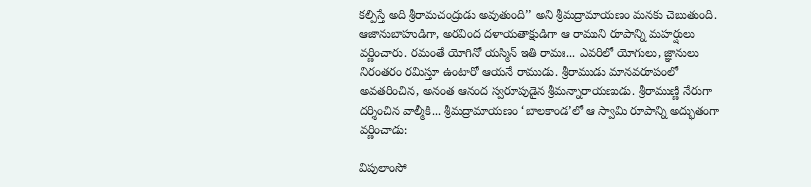కల్పిస్తే అది శ్రీరామచంద్రుడు అవుతుంది’’ అని శ్రీమద్రామాయణం మనకు చెబుతుంది. ఆజానుబాహుడిగా, అరవింద దళాయతాక్షుడిగా ఆ రాముని రూపాన్ని మహర్షులు వర్ణించారు. రమంతే యోగినో యస్మిన్‌ ఇతి రామః... ఎవరిలో యోగులు, జ్ఞానులు నిరంతరం రమిస్తూ ఉంటారో ఆయనే రాముడు. శ్రీరాముడు మానవరూపంలో అవతరించిన, అనంత ఆనంద స్వరూపుడైన శ్రీమన్నారాయణుడు. శ్రీరాముణ్ణి నేరుగా దర్శించిన వాల్మీకి... శ్రీమద్రామాయణం ‘బాలకాండ’లో ఆ స్వామి రూపాన్ని అద్భుతంగా వర్ణించాడు:

విపులాంసో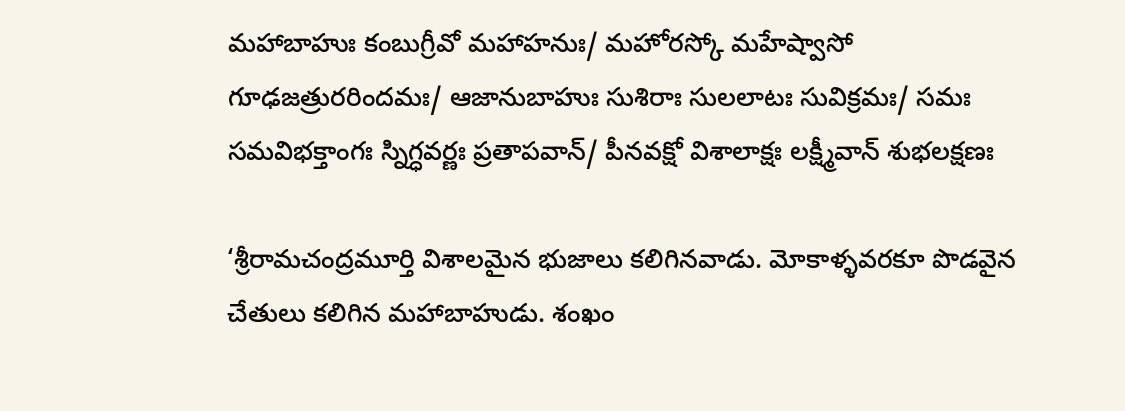మహాబాహుః కంబుగ్రీవో మహాహనుః/ మహోరస్కో మహేష్వాసో గూఢజత్రురరిందమః/ ఆజానుబాహుః సుశిరాః సులలాటః సువిక్రమః/ సమః సమవిభక్తాంగః స్నిగ్ధవర్ణః ప్రతాపవాన్‌/ పీనవక్షో విశాలాక్షః లక్ష్మీవాన్‌ శుభలక్షణః

‘శ్రీరామచంద్రమూర్తి విశాలమైన భుజాలు కలిగినవాడు. మోకాళ్ళవరకూ పొడవైన చేతులు కలిగిన మహాబాహుడు. శంఖం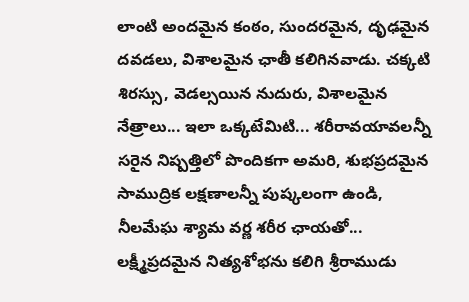లాంటి అందమైన కంఠం, సుందరమైన, దృఢమైన దవడలు, విశాలమైన ఛాతీ కలిగినవాడు. చక్కటి శిరస్సు, వెడల్సయిన నుదురు, విశాలమైన నేత్రాలు... ఇలా ఒక్కటేమిటి... శరీరావయావలన్నీ సరైన నిష్పత్తిలో పొందికగా అమరి, శుభప్రదమైన సాముద్రిక లక్షణాలన్నీ పుష్కలంగా ఉండి, నీలమేఘ శ్యామ వర్ణ శరీర ఛాయతో... లక్ష్మీప్రదమైన నిత్యశోభను కలిగి శ్రీరాముడు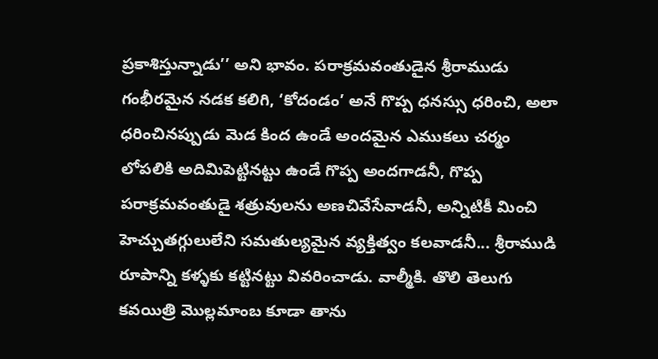ప్రకాశిస్తున్నాడు’’ అని భావం. పరాక్రమవంతుడైన శ్రీరాముడు గంభీరమైన నడక కలిగి, ‘కోదండం’ అనే గొప్ప ధనస్సు ధరించి, అలా ధరించినప్పుడు మెడ కింద ఉండే అందమైన ఎముకలు చర్మం లోపలికి అదిమిపెట్టినట్టు ఉండే గొప్ప అందగాడనీ, గొప్ప పరాక్రమవంతుడై శత్రువులను అణచివేసేవాడనీ, అన్నిటికీ మించి హెచ్చుతగ్గులులేని సమతుల్యమైన వ్యక్తిత్వం కలవాడనీ... శ్రీరాముడి రూపాన్ని కళ్ళకు కట్టినట్టు వివరించాడు. వాల్మీకి. తొలి తెలుగు కవయిత్రి మొల్లమాంబ కూడా తాను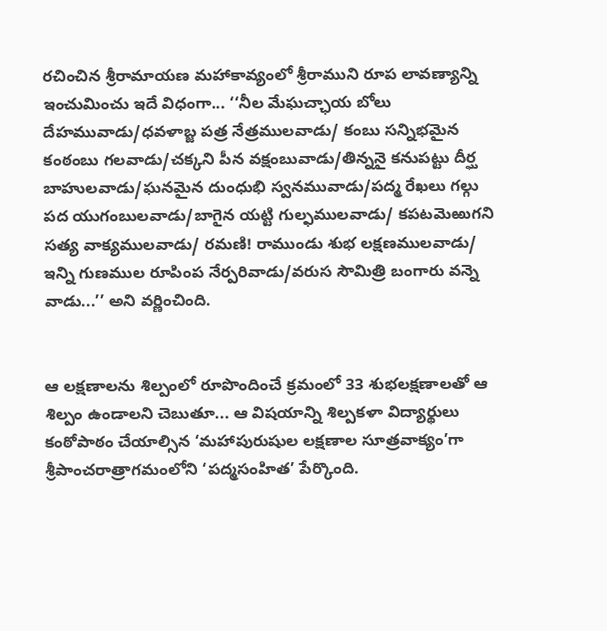రచించిన శ్రీరామాయణ మహాకావ్యంలో శ్రీరాముని రూప లావణ్యాన్ని ఇంచుమించు ఇదే విధంగా... ‘‘నీల మేఘచ్ఛాయ బోలు దేహమువాడు/ధవళాబ్జ పత్ర నేత్రములవాడు/ కంబు సన్నిభమైన కంఠంబు గలవాడు/చక్కని పీన వక్షంబువాడు/తిన్ననై కనుపట్టు దీర్ఘ బాహులవాడు/ఘనమైన దుంధుభి స్వనమువాడు/పద్మ రేఖలు గల్గు పద యుగంబులవాడు/బాగైన యట్టి గుల్ఫములవాడు/ కపటమెఱుగని సత్య వాక్యములవాడు/ రమణి! రాముండు శుభ లక్షణములవాడు/ ఇన్ని గుణముల రూపింప నేర్పరివాడు/వరుస సౌమిత్రి బంగారు వన్నె వాడు...’’ అని వర్ణించింది.


ఆ లక్షణాలను శిల్పంలో రూపొందించే క్రమంలో 33 శుభలక్షణాలతో ఆ శిల్పం ఉండాలని చెబుతూ... ఆ విషయాన్ని శిల్పకళా విద్యార్థులు కంఠోపాఠం చేయాల్సిన ‘మహాపురుషుల లక్షణాల సూత్రవాక్యం’గా శ్రీపాంచరాత్రాగమంలోని ‘పద్మసంహిత’ పేర్కొంది.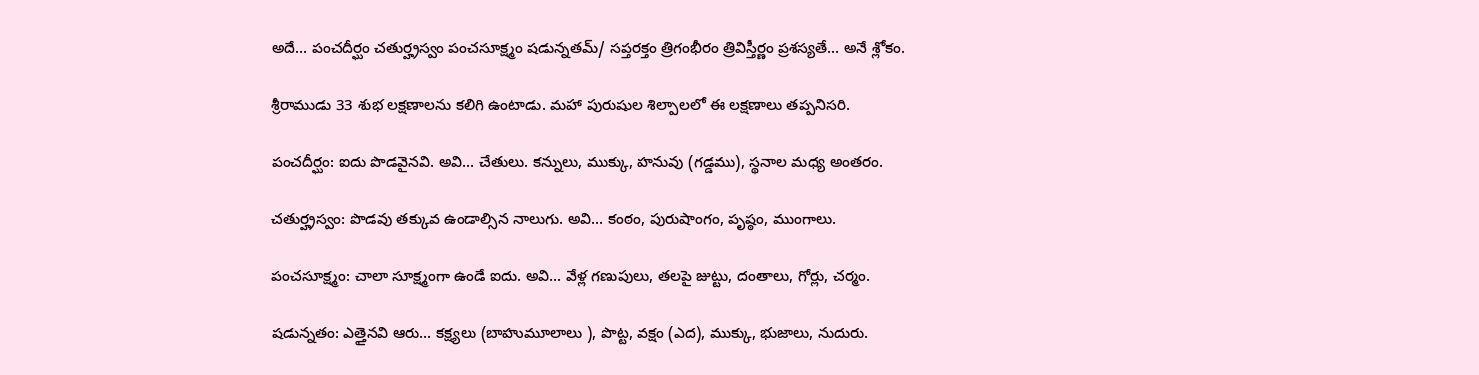అదే... పంచదీర్ఘం చతుర్హ్రస్వం పంచసూక్ష్మం షడున్నతమ్‌/ సప్తరక్తం త్రిగంభీరం త్రివిస్తీర్ణం ప్రశస్యతే... అనే శ్లోకం.

శ్రీరాముడు 33 శుభ లక్షణాలను కలిగి ఉంటాడు. మహా పురుషుల శిల్పాలలో ఈ లక్షణాలు తప్పనిసరి.

పంచదీర్ఘం: ఐదు పొడవైనవి. అవి... చేతులు. కన్నులు, ముక్కు, హనువు (గడ్డము), స్థనాల మధ్య అంతరం.

చతుర్హ్రస్వం: పొడవు తక్కువ ఉండాల్సిన నాలుగు. అవి... కంఠం, పురుషాంగం, పృష్ఠం, ముంగాలు.

పంచసూక్ష్మం: చాలా సూక్ష్మంగా ఉండే ఐదు. అవి... వేళ్ల గణుపులు, తలపై జుట్టు, దంతాలు, గోర్లు, చర్మం.

షడున్నతం: ఎత్తైనవి ఆరు... కక్ష్యలు (బాహుమూలాలు ), పొట్ట, వక్షం (ఎద), ముక్కు, భుజాలు, నుదురు.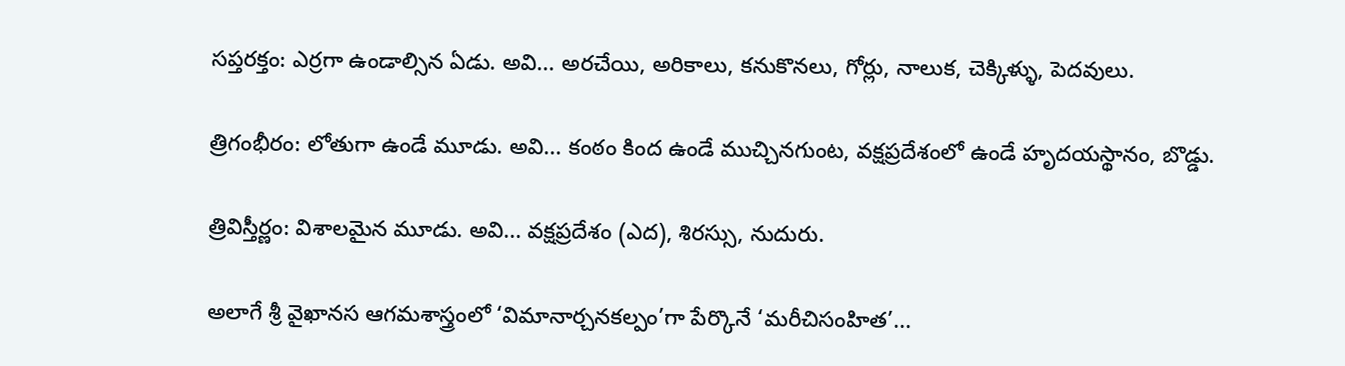సప్తరక్తం: ఎర్రగా ఉండాల్సిన ఏడు. అవి... అరచేయి, అరికాలు, కనుకొనలు, గోర్లు, నాలుక, చెక్కిళ్ళు, పెదవులు.

త్రిగంభీరం: లోతుగా ఉండే మూడు. అవి... కంఠం కింద ఉండే ముచ్చినగుంట, వక్షప్రదేశంలో ఉండే హృదయస్థానం, బొడ్డు.

త్రివిస్తీర్ణం: విశాలమైన మూడు. అవి... వక్షప్రదేశం (ఎద), శిరస్సు, నుదురు.

అలాగే శ్రీ వైఖానస ఆగమశాస్త్రంలో ‘విమానార్చనకల్పం’గా పేర్కొనే ‘మరీచిసంహిత’...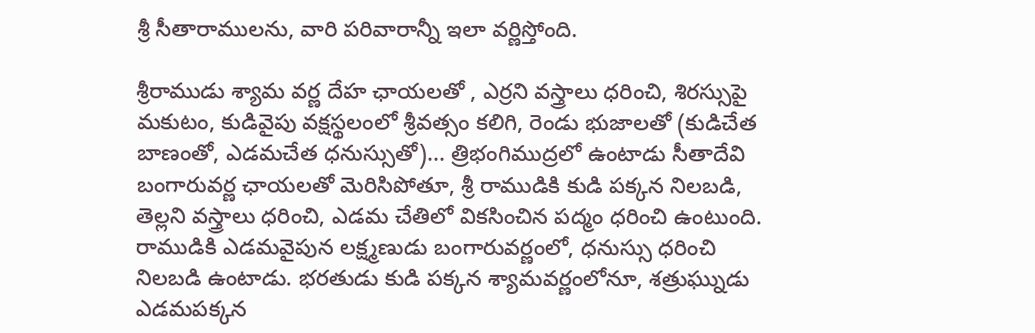శ్రీ సీతారాములను, వారి పరివారాన్నీ ఇలా వర్ణిస్తోంది.

శ్రీరాముడు శ్యామ వర్ణ దేహ ఛాయలతో , ఎర్రని వస్త్రాలు ధరించి, శిరస్సుపై మకుటం, కుడివైపు వక్షస్థలంలో శ్రీవత్సం కలిగి, రెండు భుజాలతో (కుడిచేత బాణంతో, ఎడమచేత ధనుస్సుతో)... త్రిభంగిముద్రలో ఉంటాడు సీతాదేవి బంగారువర్ణ ఛాయలతో మెరిసిపోతూ, శ్రీ రాముడికి కుడి పక్కన నిలబడి, తెల్లని వస్త్రాలు ధరించి, ఎడమ చేతిలో వికసించిన పద్మం ధరించి ఉంటుంది. రాముడికి ఎడమవైపున లక్ష్మణుడు బంగారువర్ణంలో, ధనుస్సు ధరించి నిలబడి ఉంటాడు. భరతుడు కుడి పక్కన శ్యామవర్ణంలోనూ, శత్రుఘ్నుడు ఎడమపక్కన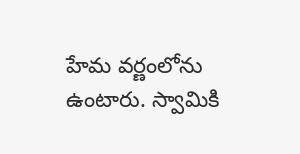హేమ వర్ణంలోను ఉంటారు. స్వామికి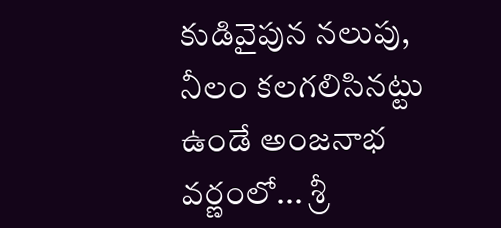కుడివైపున నలుపు, నీలం కలగలిసినట్టు ఉండే అంజనాభ వర్ణంలో... శ్రీ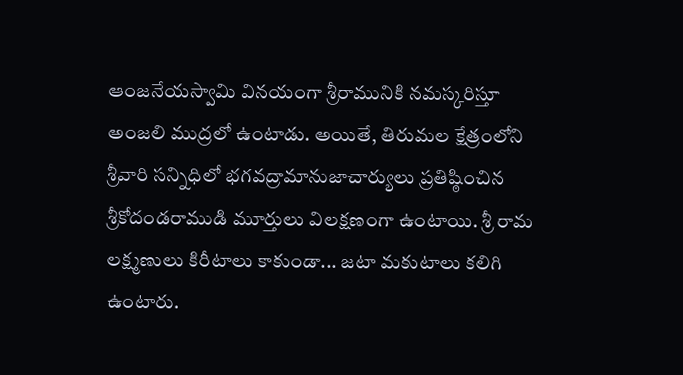ఆంజనేయస్వామి వినయంగా శ్రీరామునికి నమస్కరిస్తూ అంజలి ముద్రలో ఉంటాడు. అయితే, తిరుమల క్షేత్రంలోని శ్రీవారి సన్నిధిలో భగవద్రామానుజాచార్యులు ప్రతిష్ఠించిన శ్రీకోదండరాముడి మూర్తులు విలక్షణంగా ఉంటాయి. శ్రీ రామ లక్ష్మణులు కిరీటాలు కాకుండా... జటా మకుటాలు కలిగి ఉంటారు.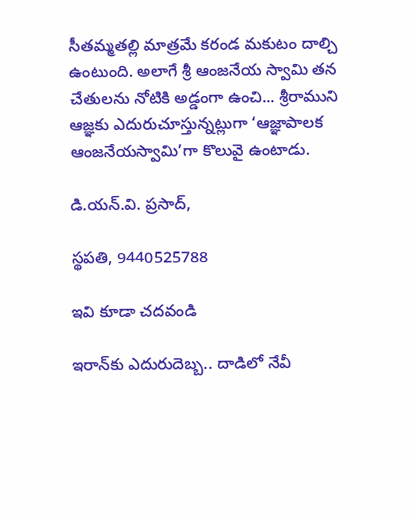సీతమ్మతల్లి మాత్రమే కరండ మకుటం దాల్చి ఉంటుంది. అలాగే శ్రీ ఆంజనేయ స్వామి తన చేతులను నోటికి అడ్డంగా ఉంచి... శ్రీరాముని ఆజ్ఞకు ఎదురుచూస్తున్నట్లుగా ‘ఆజ్ఞాపాలక ఆంజనేయస్వామి’గా కొలువై ఉంటాడు.

డి.యన్‌.వి. ప్రసాద్‌,

స్థపతి, 9440525788

ఇవి కూడా చదవండి

ఇరాన్‌కు ఎదురుదెబ్బ.. దాడిలో నేవీ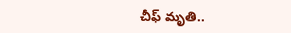చీఫ్ మృతి..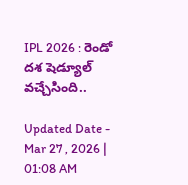IPL 2026 : రెండో ద‌శ‌ షెడ్యూల్ వ‌చ్చేసింది..

Updated Date - Mar 27 , 2026 | 01:08 AM